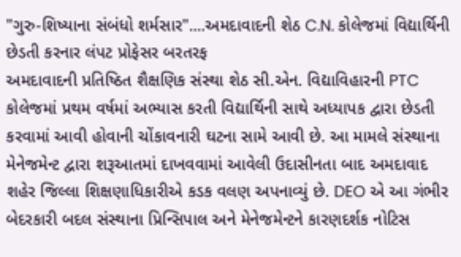"ગુરુ-શિષ્યાના સંબંધો શર્મસાર"....અમદાવાદની શેઠ C.N. કોલેજમાં વિદ્યાર્થિની છેડતી કરનાર લંપટ પ્રોફેસર બરતરફ
અમદાવાદની પ્રતિષ્ઠિત શૈક્ષણિક સંસ્થા શેઠ સી.એન. વિદ્યાવિહારની PTC કોલેજમાં પ્રથમ વર્ષમાં અભ્યાસ કરતી વિદ્યાર્થિની સાથે અધ્યાપક દ્વારા છેડતી કરવામાં આવી હોવાની ચોંકાવનારી ઘટના સામે આવી છે. આ મામલે સંસ્થાના મેનેજમેન્ટ દ્વારા શરૂઆતમાં દાખવવામાં આવેલી ઉદાસીનતા બાદ અમદાવાદ શહેર જિલ્લા શિક્ષણાધિકારીએ કડક વલણ અપનાવ્યું છે. DEO એ આ ગંભીર બેદરકારી બદલ સંસ્થાના પ્રિન્સિપાલ અને મેનેજમેન્ટને કારણદર્શક નોટિસ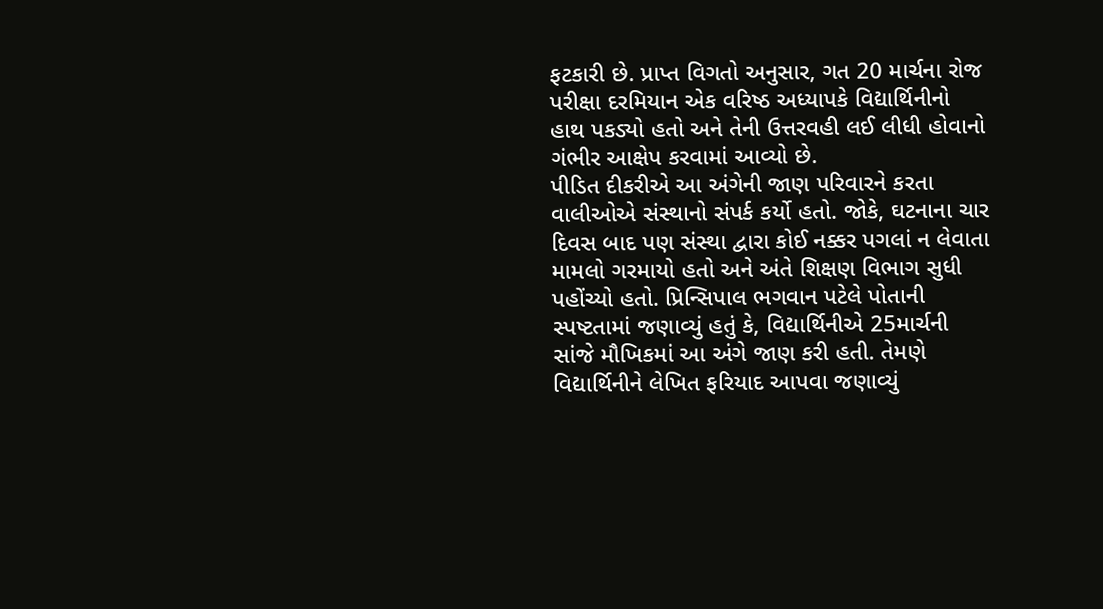ફટકારી છે. પ્રાપ્ત વિગતો અનુસાર, ગત 20 માર્ચના રોજ પરીક્ષા દરમિયાન એક વરિષ્ઠ અધ્યાપકે વિદ્યાર્થિનીનો હાથ પકડ્યો હતો અને તેની ઉત્તરવહી લઈ લીધી હોવાનો ગંભીર આક્ષેપ કરવામાં આવ્યો છે.
પીડિત દીકરીએ આ અંગેની જાણ પરિવારને કરતા વાલીઓએ સંસ્થાનો સંપર્ક કર્યો હતો. જોકે, ઘટનાના ચાર દિવસ બાદ પણ સંસ્થા દ્વારા કોઈ નક્કર પગલાં ન લેવાતા મામલો ગરમાયો હતો અને અંતે શિક્ષણ વિભાગ સુધી પહોંચ્યો હતો. પ્રિન્સિપાલ ભગવાન પટેલે પોતાની સ્પષ્ટતામાં જણાવ્યું હતું કે, વિદ્યાર્થિનીએ 25માર્ચની સાંજે મૌખિકમાં આ અંગે જાણ કરી હતી. તેમણે વિદ્યાર્થિનીને લેખિત ફરિયાદ આપવા જણાવ્યું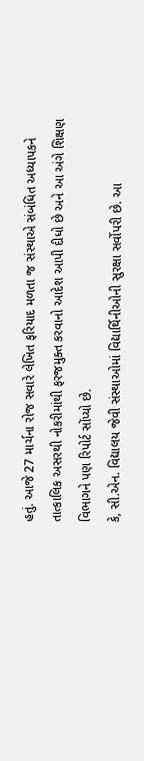હતું. આજે 27 માર્ચના રોજ સવારે લેખિત ફરિયાદ મળતા જ સંસ્થાએ સંબંધિત અધ્યાપકને તાત્કાલિક અસરથી નોકરીમાંથી ફરજમુક્ત કરવાનો આદેશ આપી દીધો છે અને આ અંગે શિક્ષણ વિભાગને પણ રિપોર્ટ સોંપ્યો છે.
કે, સી.એન. વિદ્યાલય જેવી સંસ્થાઓમાં વિદ્યાર્થિનીઓની સુરક્ષા સર્વોપરી છે. આ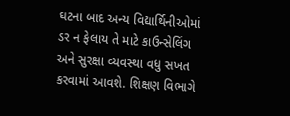ઘટના બાદ અન્ય વિદ્યાર્થિનીઓમાં ડર ન ફેલાય તે માટે કાઉન્સેલિંગ અને સુરક્ષા વ્યવસ્થા વધુ સખત કરવામાં આવશે. શિક્ષણ વિભાગે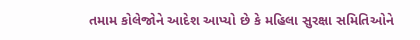તમામ કોલેજોને આદેશ આપ્યો છે કે મહિલા સુરક્ષા સમિતિઓને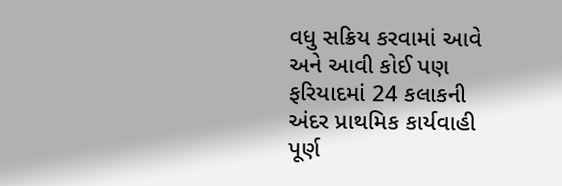વધુ સક્રિય કરવામાં આવે અને આવી કોઈ પણ ફરિયાદમાં 24 કલાકની અંદર પ્રાથમિક કાર્યવાહી પૂર્ણ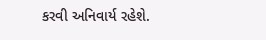કરવી અનિવાર્ય રહેશે.